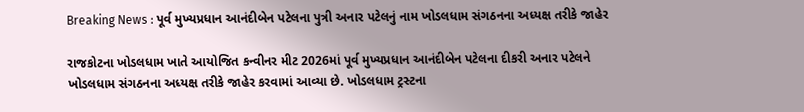Breaking News : પૂર્વ મુખ્યપ્રધાન આનંદીબેન પટેલના પુત્રી અનાર પટેલનું નામ ખોડલધામ સંગઠનના અધ્યક્ષ તરીકે જાહેર

રાજકોટના ખોડલધામ ખાતે આયોજિત કન્વીનર મીટ 2026માં પૂર્વ મુખ્યપ્રધાન આનંદીબેન પટેલના દીકરી અનાર પટેલને ખોડલધામ સંગઠનના અધ્યક્ષ તરીકે જાહેર કરવામાં આવ્યા છે. ખોડલધામ ટ્રસ્ટના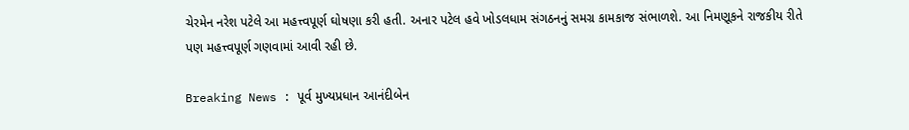ચેરમેન નરેશ પટેલે આ મહત્ત્વપૂર્ણ ઘોષણા કરી હતી. અનાર પટેલ હવે ખોડલધામ સંગઠનનું સમગ્ર કામકાજ સંભાળશે. આ નિમણૂકને રાજકીય રીતે પણ મહત્ત્વપૂર્ણ ગણવામાં આવી રહી છે.

Breaking News : પૂર્વ મુખ્યપ્રધાન આનંદીબેન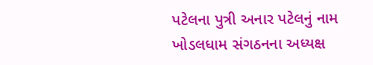પટેલના પુત્રી અનાર પટેલનું નામ ખોડલધામ સંગઠનના અધ્યક્ષ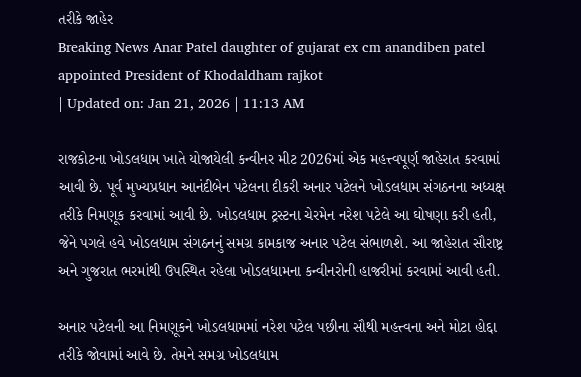તરીકે જાહેર
Breaking News Anar Patel daughter of gujarat ex cm anandiben patel appointed President of Khodaldham rajkot
| Updated on: Jan 21, 2026 | 11:13 AM

રાજકોટના ખોડલધામ ખાતે યોજાયેલી કન્વીનર મીટ 2026માં એક મહત્ત્વપૂર્ણ જાહેરાત કરવામાં આવી છે. પૂર્વ મુખ્યપ્રધાન આનંદીબેન પટેલના દીકરી અનાર પટેલને ખોડલધામ સંગઠનના અધ્યક્ષ તરીકે નિમણૂક કરવામાં આવી છે. ખોડલધામ ટ્રસ્ટના ચેરમેન નરેશ પટેલે આ ઘોષણા કરી હતી, જેને પગલે હવે ખોડલધામ સંગઠનનું સમગ્ર કામકાજ અનાર પટેલ સંભાળશે. આ જાહેરાત સૌરાષ્ટ્ર અને ગુજરાત ભરમાંથી ઉપસ્થિત રહેલા ખોડલધામના કન્વીનરોની હાજરીમાં કરવામાં આવી હતી.

અનાર પટેલની આ નિમણૂકને ખોડલધામમાં નરેશ પટેલ પછીના સૌથી મહત્ત્વના અને મોટા હોદ્દા તરીકે જોવામાં આવે છે. તેમને સમગ્ર ખોડલધામ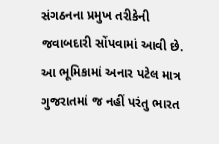સંગઠનના પ્રમુખ તરીકેની જવાબદારી સોંપવામાં આવી છે. આ ભૂમિકામાં અનાર પટેલ માત્ર ગુજરાતમાં જ નહીં પરંતુ ભારત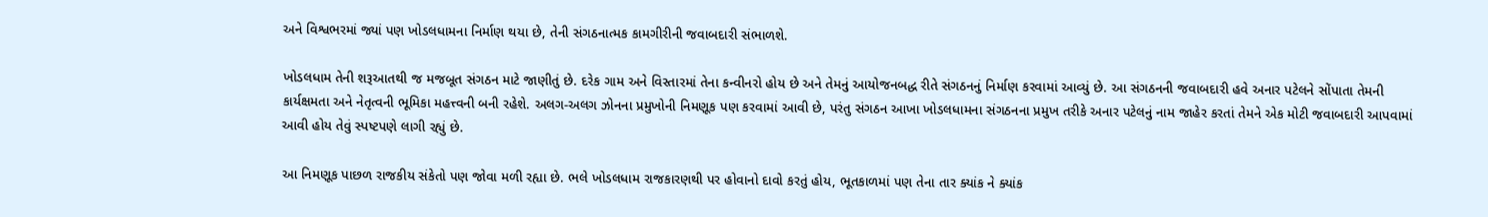અને વિશ્વભરમાં જ્યાં પણ ખોડલધામના નિર્માણ થયા છે, તેની સંગઠનાત્મક કામગીરીની જવાબદારી સંભાળશે.

ખોડલધામ તેની શરૂઆતથી જ મજબૂત સંગઠન માટે જાણીતું છે. દરેક ગામ અને વિસ્તારમાં તેના કન્વીનરો હોય છે અને તેમનું આયોજનબદ્ધ રીતે સંગઠનનું નિર્માણ કરવામાં આવ્યું છે. આ સંગઠનની જવાબદારી હવે અનાર પટેલને સોંપાતા તેમની કાર્યક્ષમતા અને નેતૃત્વની ભૂમિકા મહત્ત્વની બની રહેશે. અલગ-અલગ ઝોનના પ્રમુખોની નિમણૂક પણ કરવામાં આવી છે, પરંતુ સંગઠન આખા ખોડલધામના સંગઠનના પ્રમુખ તરીકે અનાર પટેલનું નામ જાહેર કરતાં તેમને એક મોટી જવાબદારી આપવામાં આવી હોય તેવું સ્પષ્ટપણે લાગી રહ્યું છે.

આ નિમણૂક પાછળ રાજકીય સંકેતો પણ જોવા મળી રહ્યા છે. ભલે ખોડલધામ રાજકારણથી પર હોવાનો દાવો કરતું હોય, ભૂતકાળમાં પણ તેના તાર ક્યાંક ને ક્યાંક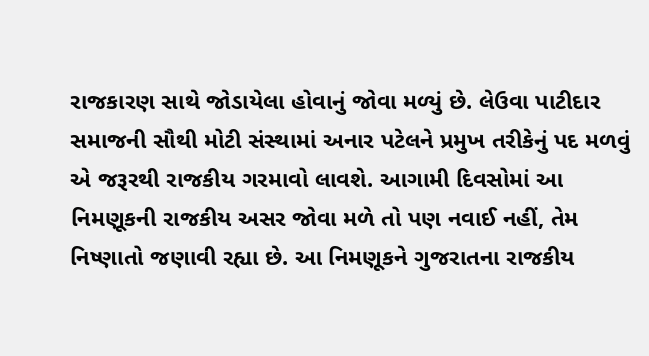રાજકારણ સાથે જોડાયેલા હોવાનું જોવા મળ્યું છે. લેઉવા પાટીદાર સમાજની સૌથી મોટી સંસ્થામાં અનાર પટેલને પ્રમુખ તરીકેનું પદ મળવું એ જરૂરથી રાજકીય ગરમાવો લાવશે. આગામી દિવસોમાં આ નિમણૂકની રાજકીય અસર જોવા મળે તો પણ નવાઈ નહીં, તેમ નિષ્ણાતો જણાવી રહ્યા છે. આ નિમણૂકને ગુજરાતના રાજકીય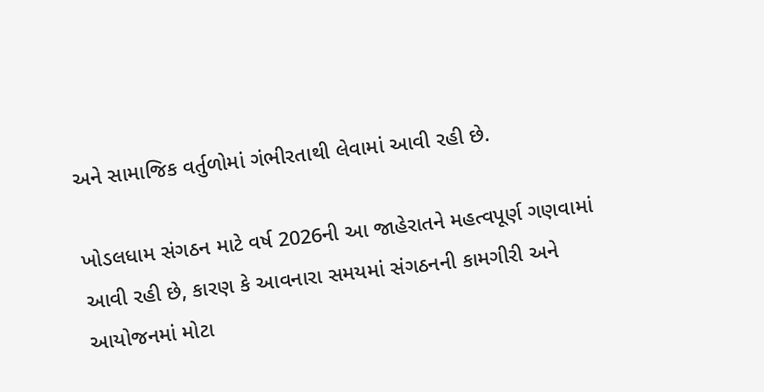અને સામાજિક વર્તુળોમાં ગંભીરતાથી લેવામાં આવી રહી છે.

ખોડલધામ સંગઠન માટે વર્ષ 2026ની આ જાહેરાતને મહત્વપૂર્ણ ગણવામાં આવી રહી છે, કારણ કે આવનારા સમયમાં સંગઠનની કામગીરી અને આયોજનમાં મોટા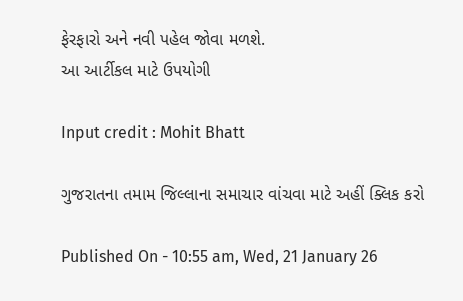ફેરફારો અને નવી પહેલ જોવા મળશે.
આ આર્ટીકલ માટે ઉપયોગી

Input credit : Mohit Bhatt

ગુજરાતના તમામ જિલ્લાના સમાચાર વાંચવા માટે અહીં ક્લિક કરો

Published On - 10:55 am, Wed, 21 January 26